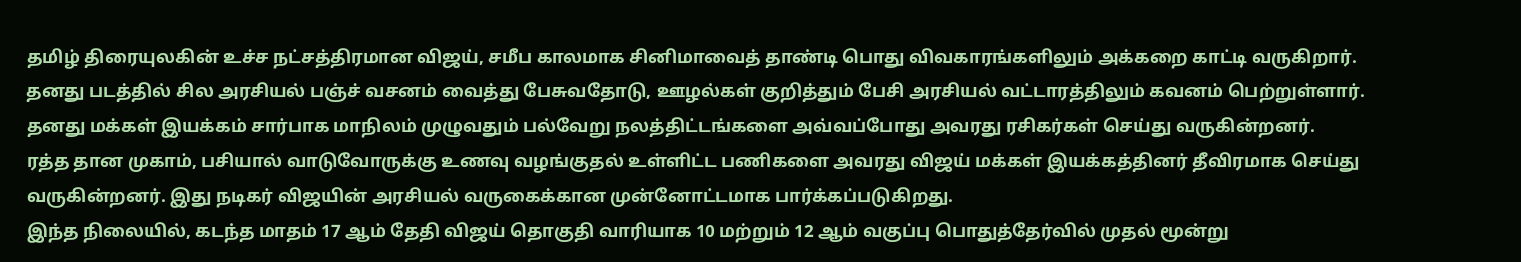தமிழ் திரையுலகின் உச்ச நட்சத்திரமான விஜய், சமீப காலமாக சினிமாவைத் தாண்டி பொது விவகாரங்களிலும் அக்கறை காட்டி வருகிறார். தனது படத்தில் சில அரசியல் பஞ்ச் வசனம் வைத்து பேசுவதோடு, ஊழல்கள் குறித்தும் பேசி அரசியல் வட்டாரத்திலும் கவனம் பெற்றுள்ளார். தனது மக்கள் இயக்கம் சார்பாக மாநிலம் முழுவதும் பல்வேறு நலத்திட்டங்களை அவ்வப்போது அவரது ரசிகர்கள் செய்து வருகின்றனர்.
ரத்த தான முகாம், பசியால் வாடுவோருக்கு உணவு வழங்குதல் உள்ளிட்ட பணிகளை அவரது விஜய் மக்கள் இயக்கத்தினர் தீவிரமாக செய்து வருகின்றனர். இது நடிகர் விஜயின் அரசியல் வருகைக்கான முன்னோட்டமாக பார்க்கப்படுகிறது.
இந்த நிலையில், கடந்த மாதம் 17 ஆம் தேதி விஜய் தொகுதி வாரியாக 10 மற்றும் 12 ஆம் வகுப்பு பொதுத்தேர்வில் முதல் மூன்று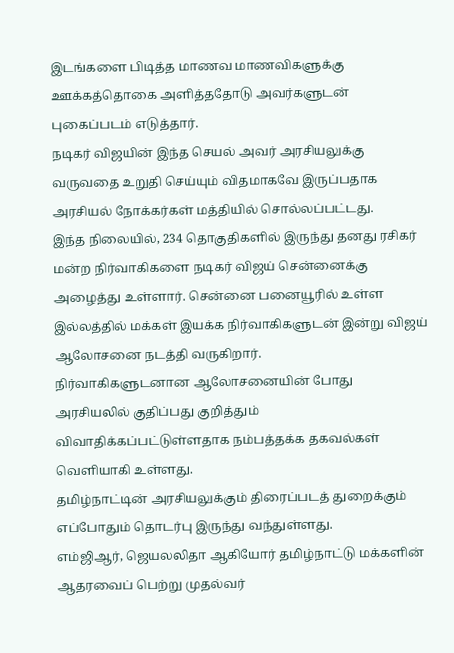இடங்களை பிடித்த மாணவ மாணவிகளுக்கு ஊக்கத்தொகை அளித்ததோடு அவர்களுடன் புகைப்படம் எடுத்தார்.
நடிகர் விஜயின் இந்த செயல் அவர் அரசியலுக்கு வருவதை உறுதி செய்யும் விதமாகவே இருப்பதாக அரசியல் நோக்கர்கள் மத்தியில் சொல்லப்பட்டது.
இந்த நிலையில், 234 தொகுதிகளில் இருந்து தனது ரசிகர் மன்ற நிர்வாகிகளை நடிகர் விஜய் சென்னைக்கு அழைத்து உள்ளார். சென்னை பனையூரில் உள்ள இல்லத்தில் மக்கள் இயக்க நிர்வாகிகளுடன் இன்று விஜய் ஆலோசனை நடத்தி வருகிறார்.
நிர்வாகிகளுடனான ஆலோசனையின் போது அரசியலில் குதிப்பது குறித்தும் விவாதிக்கப்பட்டுள்ளதாக நம்பத்தக்க தகவல்கள் வெளியாகி உள்ளது.
தமிழ்நாட்டின் அரசியலுக்கும் திரைப்படத் துறைக்கும் எப்போதும் தொடர்பு இருந்து வந்துள்ளது.
எம்ஜிஆர், ஜெயலலிதா ஆகியோர் தமிழ்நாட்டு மக்களின் ஆதரவைப் பெற்று முதல்வர்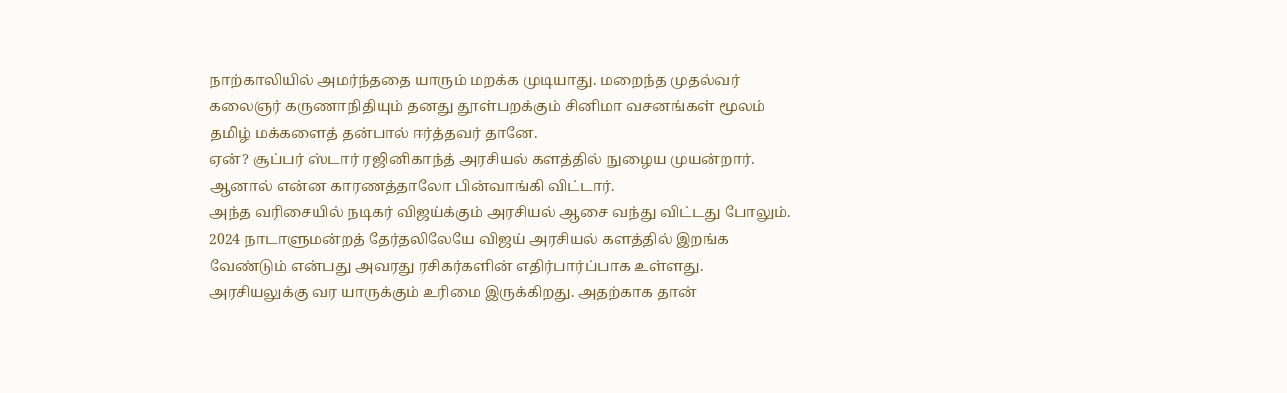நாற்காலியில் அமர்ந்ததை யாரும் மறக்க முடியாது. மறைந்த முதல்வர் கலைஞர் கருணாநிதியும் தனது தூள்பறக்கும் சினிமா வசனங்கள் மூலம் தமிழ் மக்களைத் தன்பால் ஈர்த்தவர் தானே.
ஏன்? சூப்பர் ஸ்டார் ரஜினிகாந்த் அரசியல் களத்தில் நுழைய முயன்றார். ஆனால் என்ன காரணத்தாலோ பின்வாங்கி விட்டார்.
அந்த வரிசையில் நடிகர் விஜய்க்கும் அரசியல் ஆசை வந்து விட்டது போலும். 2024 நாடாளுமன்றத் தேர்தலிலேயே விஜய் அரசியல் களத்தில் இறங்க வேண்டும் என்பது அவரது ரசிகர்களின் எதிர்பார்ப்பாக உள்ளது.
அரசியலுக்கு வர யாருக்கும் உரிமை இருக்கிறது. அதற்காக தான்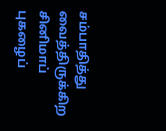சம்பாதித்து வைத்திருக்கிற சினிமாப் புகழைப்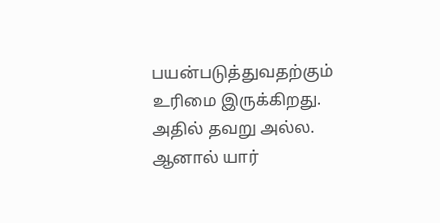பயன்படுத்துவதற்கும் உரிமை இருக்கிறது. அதில் தவறு அல்ல.
ஆனால் யார்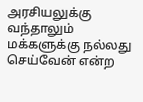அரசியலுக்கு வந்தாலும் மக்களுக்கு நல்லது செய்வேன் என்ற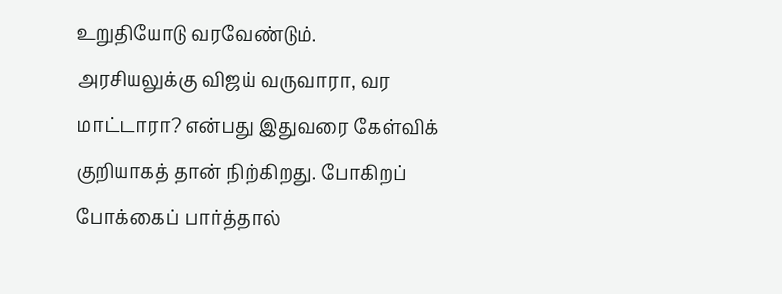உறுதியோடு வரவேண்டும்.
அரசியலுக்கு விஜய் வருவாரா, வர மாட்டாரா? என்பது இதுவரை கேள்விக் குறியாகத் தான் நிற்கிறது. போகிறப் போக்கைப் பார்த்தால்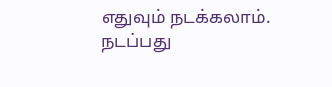எதுவும் நடக்கலாம்.
நடப்பது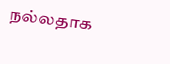நல்லதாக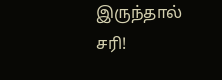இருந்தால் சரி!